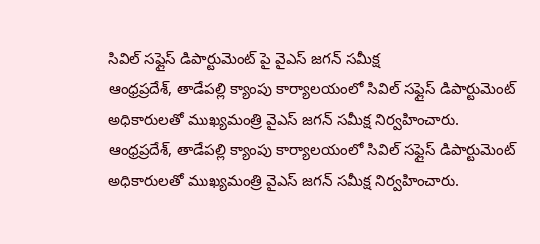సివిల్ సఫ్లైస్ డిపార్టుమెంట్ పై వైఎస్ జగన్ సమీక్ష
ఆంధ్రప్రదేశ్, తాడేపల్లి క్యాంపు కార్యాలయంలో సివిల్ సఫ్లైస్ డిపార్టుమెంట్ అధికారులతో ముఖ్యమంత్రి వైఎస్ జగన్ సమీక్ష నిర్వహించారు.
ఆంధ్రప్రదేశ్, తాడేపల్లి క్యాంపు కార్యాలయంలో సివిల్ సఫ్లైస్ డిపార్టుమెంట్ అధికారులతో ముఖ్యమంత్రి వైఎస్ జగన్ సమీక్ష నిర్వహించారు.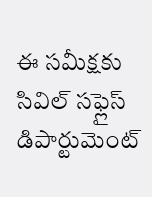ఈ సమీక్షకు సివిల్ సఫ్లైస్ డిపార్టుమెంట్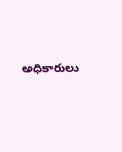అధికారులు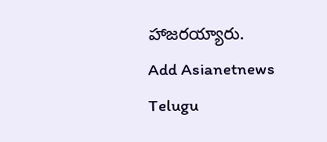హాజరయ్యారు.
Add Asianetnews Telugu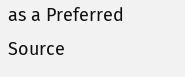as a Preferred Source